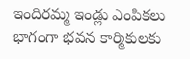ఇందిరమ్మ ఇండ్లు ఎంపికలు భాగంగా భవన కార్మికులకు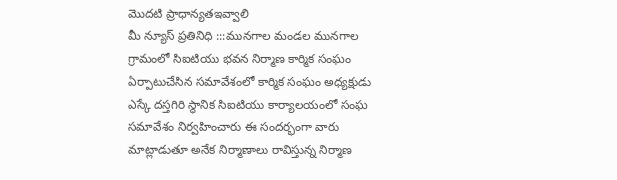మొదటి ప్రాధాన్యతఇవ్వాలి
మీ న్యూస్ ప్రతినిధి :::మునగాల మండల మునగాల గ్రామంలో సిఐటియు భవన నిర్మాణ కార్మిక సంఘం ఏర్పాటుచేసిన సమావేశంలో కార్మిక సంఘం అధ్యక్షుడు ఎస్కే దస్తగిరి స్థానిక సిఐటియు కార్యాలయంలో సంఘ సమావేశం నిర్వహించారు ఈ సందర్భంగా వారు మాట్లాడుతూ అనేక నిర్మాణాలు రావిస్తున్న నిర్మాణ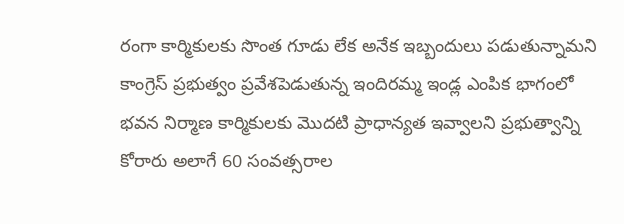రంగా కార్మికులకు సొంత గూడు లేక అనేక ఇబ్బందులు పడుతున్నామని కాంగ్రెస్ ప్రభుత్వం ప్రవేశపెడుతున్న ఇందిరమ్మ ఇండ్ల ఎంపిక భాగంలో భవన నిర్మాణ కార్మికులకు మొదటి ప్రాధాన్యత ఇవ్వాలని ప్రభుత్వాన్ని కోరారు అలాగే 60 సంవత్సరాల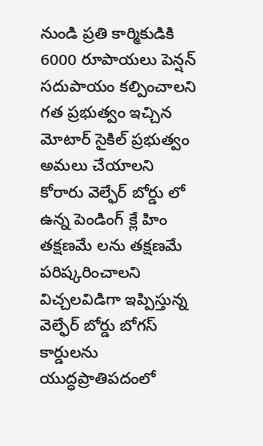నుండి ప్రతి కార్మికుడికి 6000 రూపాయలు పెన్షన్ సదుపాయం కల్పించాలని గత ప్రభుత్వం ఇచ్చిన మోటార్ సైకిల్ ప్రభుత్వం అమలు చేయాలని కోరారు వెల్ఫేర్ బోర్డు లో ఉన్న పెండింగ్ క్లే హిం తక్షణమే లను తక్షణమే పరిష్కరించాలని విచ్చలవిడిగా ఇప్పిస్తున్న వెల్ఫేర్ బోర్డు బోగస్ కార్డులను యుద్ధప్రాతిపదంలో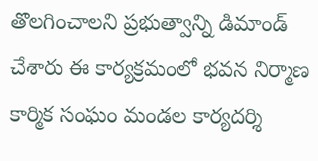తొలగించాలని ప్రభుత్వాన్ని డిమాండ్ చేశారు ఈ కార్యక్రమంలో భవన నిర్మాణ కార్మిక సంఘం మండల కార్యదర్శి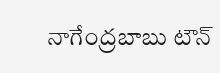నాగేంద్రబాబు టౌన్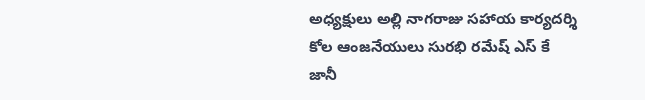అధ్యక్షులు అల్లి నాగరాజు సహాయ కార్యదర్శి కోల ఆంజనేయులు సురభి రమేష్ ఎస్ కే జానీ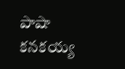పాషా కనకయ్య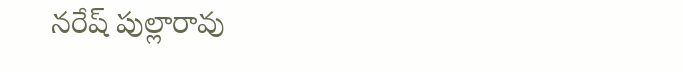నరేష్ పుల్లారావు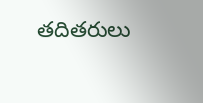తదితరులు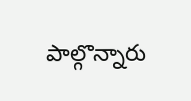పాల్గొన్నారు